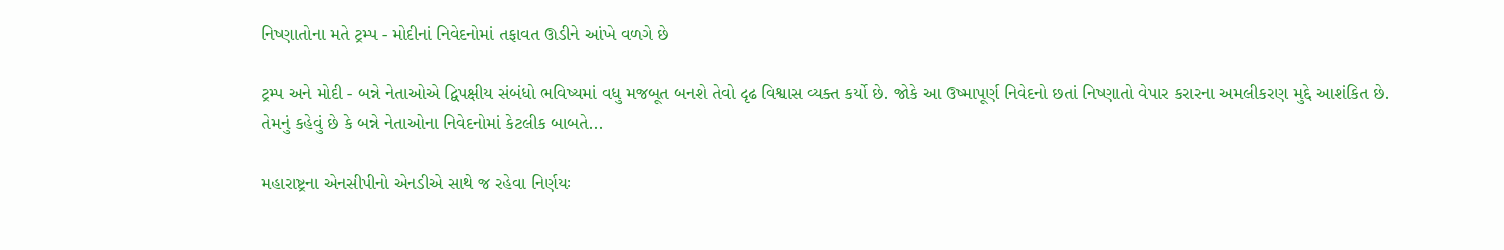નિષ્ણાતોના મતે ટ્રમ્પ - મોદીનાં નિવેદનોમાં તફાવત ઊડીને આંખે વળગે છે

ટ્રમ્પ અને મોદી - બન્ને નેતાઓએ દ્વિપક્ષીય સંબંધો ભવિષ્યમાં વધુ મજબૂત બનશે તેવો દૃઢ વિશ્વાસ વ્યક્ત કર્યો છે. જોકે આ ઉષ્માપૂર્ણ નિવેદનો છતાં નિષ્ણાતો વેપાર કરારના અમલીકરણ મુદ્દે આશંકિત છે. તેમનું કહેવું છે કે બન્ને નેતાઓના નિવેદનોમાં કેટલીક બાબતે...

મહારાષ્ટ્રના એનસીપીનો એનડીએ સાથે જ રહેવા નિર્ણયઃ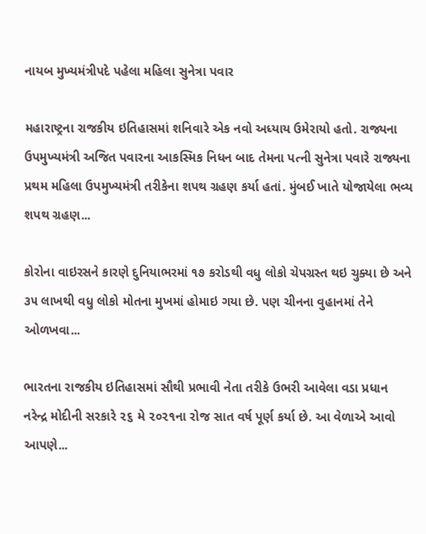નાયબ મુખ્યમંત્રીપદે પહેલા મહિલા સુનેત્રા પવાર

મહારાષ્ટ્રના રાજકીય ઇતિહાસમાં શનિવારે એક નવો અધ્યાય ઉમેરાયો હતો. રાજ્યના ઉપમુખ્યમંત્રી અજિત પવારના આકસ્મિક નિધન બાદ તેમના પત્ની સુનેત્રા પવારે રાજ્યના પ્રથમ મહિલા ઉપમુખ્યમંત્રી તરીકેના શપથ ગ્રહણ કર્યા હતાં. મુંબઈ ખાતે યોજાયેલા ભવ્ય શપથ ગ્રહણ...

કોરોના વાઇરસને કારણે દુનિયાભરમાં ૧૭ કરોડથી વધુ લોકો ચેપગ્રસ્ત થઇ ચુક્યા છે અને ૩૫ લાખથી વધુ લોકો મોતના મુખમાં હોમાઇ ગયા છે. પણ ચીનના વુહાનમાં તેને ઓળખવા...

ભારતના રાજકીય ઇતિહાસમાં સૌથી પ્રભાવી નેતા તરીકે ઉભરી આવેલા વડા પ્રધાન નરેન્‍દ્ર મોદીની સરકારે ૨૬ મે ૨૦૨૧ના રોજ સાત વર્ષ પૂર્ણ કર્યા છે. આ વેળાએ આવો આપણે...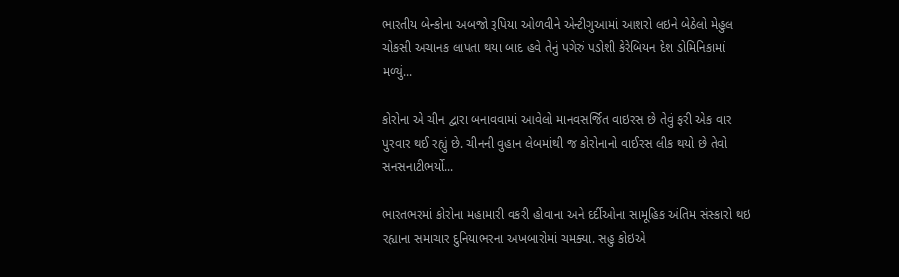ભારતીય બેન્કોના અબજો રૂપિયા ઓળવીને એન્ટીગુઆમાં આશરો લઇને બેઠેલો મેહુલ ચોકસી અચાનક લાપતા થયા બાદ હવે તેનું પગેરું પડોશી કેરેબિયન દેશ ડોમિનિકામાં મળ્યું...

કોરોના એ ચીન દ્વારા બનાવવામાં આવેલો માનવસર્જિત વાઇરસ છે તેવું ફરી એક વાર પુરવાર થઈ રહ્યું છે. ચીનની વુહાન લેબમાંથી જ કોરોનાનો વાઈરસ લીક થયો છે તેવો સનસનાટીભર્યો...

ભારતભરમાં કોરોના મહામારી વકરી હોવાના અને દર્દીઓના સામૂહિક અંતિમ સંસ્કારો થઇ રહ્યાના સમાચાર દુનિયાભરના અખબારોમાં ચમક્યા. સહુ કોઇએ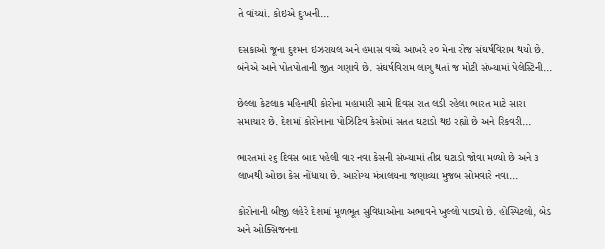તે વાંચ્યાં. કોઇએ દુઃખની...

દસકાઓ જૂના દુશ્મન ઇઝરાયલ અને હમાસ વચ્ચે આખરે ૨૦ મેના રોજ સંઘર્ષવિરામ થયો છે. બંનેએ આને પોતપોતાની જીત ગણાવે છે. સંઘર્ષવિરામ લાગુ થતાં જ મોટી સંખ્યામાં પેલેસ્ટિની...

છેલ્લા કેટલાક મહિનાથી કોરોના મહામારી સામે દિવસ રાત લડી રહેલા ભારત માટે સારા સમાચાર છે. દેશમાં કોરોનાના પોઝિટિવ કેસોમાં સતત ઘટાડો થઇ રહ્યો છે અને રિકવરી...

ભારતમાં ૨૬ દિવસ બાદ પહેલી વાર નવા કેસની સંખ્યામાં તીવ્ર ઘટાડો જોવા મળ્યો છે અને ૩ લાખથી ઓછા કેસ નોંધાયા છે. આરોગ્ય મંત્રાલયના જણાવ્યા મુજબ સોમવારે નવા...

કોરોનાની બીજી લહેરે દેશમાં મૂળભૂત સુવિધાઓના અભાવને ખુલ્લો પાડ્યો છે. હોસ્પિટલો, બેડ અને ઓક્સિજનના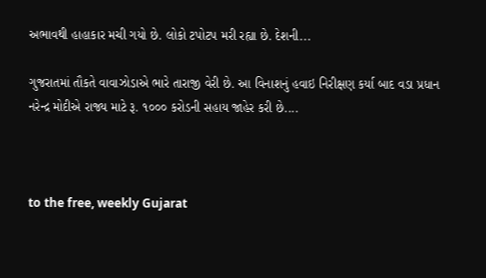અભાવથી હાહાકાર મચી ગયો છે. લોકો ટપોટપ મરી રહ્યા છે. દેશની...

ગુજરાતમાં તૌકતે વાવાઝોડાએ ભારે તારાજી વેરી છે. આ વિનાશનું હવાઇ નિરીક્ષણ કર્યા બાદ વડા પ્રધાન નરેન્દ્ર મોદીએ રાજ્ય માટે રૂ. ૧૦૦૦ કરોડની સહાય જાહેર કરી છે....



to the free, weekly Gujarat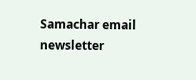Samachar email newsletter